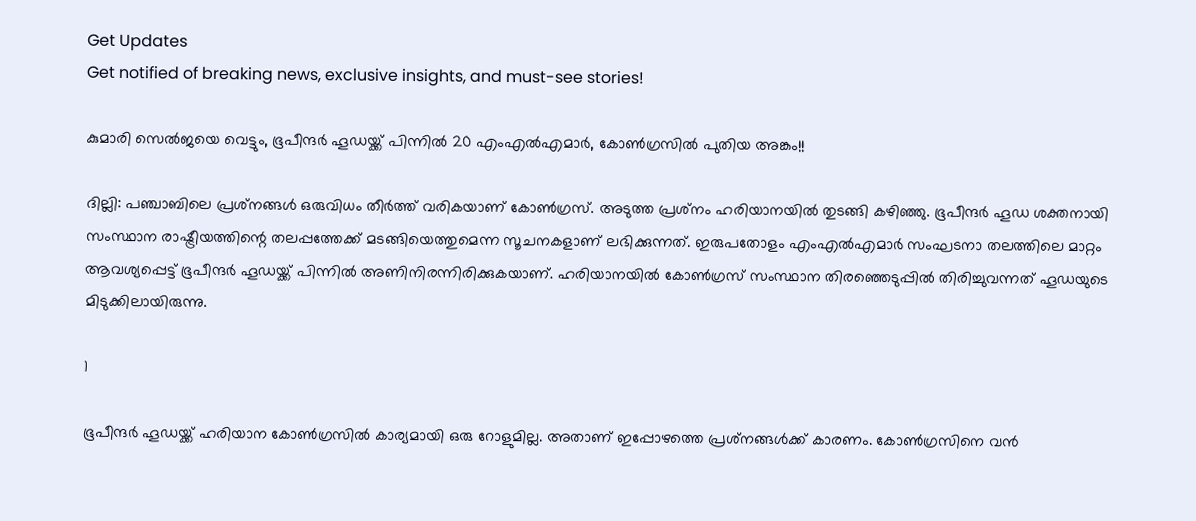Get Updates
Get notified of breaking news, exclusive insights, and must-see stories!

കുമാരി സെല്‍ജയെ വെട്ടും, ഭൂപീന്ദര്‍ ഹൂഡയ്ക്ക് പിന്നില്‍ 20 എംഎല്‍എമാര്‍, കോണ്‍ഗ്രസില്‍ പുതിയ അങ്കം!!

ദില്ലി: പഞ്ചാബിലെ പ്രശ്‌നങ്ങള്‍ ഒരുവിധം തീര്‍ത്ത് വരികയാണ് കോണ്‍ഗ്രസ്. അടുത്ത പ്രശ്‌നം ഹരിയാനയില്‍ തുടങ്ങി കഴിഞ്ഞു. ഭൂപീന്ദര്‍ ഹൂഡ ശക്തനായി സംസ്ഥാന രാഷ്ട്രീയത്തിന്റെ തലപ്പത്തേക്ക് മടങ്ങിയെത്തുമെന്ന സൂചനകളാണ് ലഭിക്കുന്നത്. ഇരുപതോളം എംഎല്‍എമാര്‍ സംഘടനാ തലത്തിലെ മാറ്റം ആവശ്യപ്പെട്ട് ഭൂപീന്ദര്‍ ഹൂഡയ്ക്ക് പിന്നില്‍ അണിനിരന്നിരിക്കുകയാണ്. ഹരിയാനയില്‍ കോണ്‍ഗ്രസ് സംസ്ഥാന തിരഞ്ഞെടുപ്പില്‍ തിരിച്ചുവന്നത് ഹൂഡയുടെ മിടുക്കിലായിരുന്നു.

1

ഭൂപീന്ദര്‍ ഹൂഡയ്ക്ക് ഹരിയാന കോണ്‍ഗ്രസില്‍ കാര്യമായി ഒരു റോളുമില്ല. അതാണ് ഇപ്പോഴത്തെ പ്രശ്‌നങ്ങള്‍ക്ക് കാരണം. കോണ്‍ഗ്രസിനെ വന്‍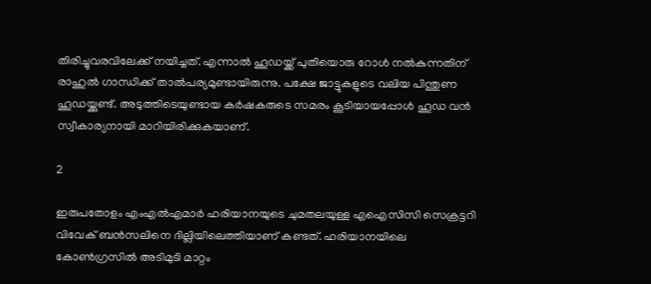തിരിച്ചുവരവിലേക്ക് നയിച്ചത്. എന്നാല്‍ ഹൂഡയ്ക്ക് പുതിയൊരു റോള്‍ നല്‍കുന്നതിന് രാഹുല്‍ ഗാന്ധിക്ക് താല്‍പര്യമുണ്ടായിരുന്നു. പക്ഷേ ജാട്ടുകളുടെ വലിയ പിന്തുണ ഹൂഡയ്ക്കുണ്ട്. അടുത്തിടെയുണ്ടായ കര്‍ഷകരുടെ സമരം കൂടിയായപ്പോള്‍ ഹൂഡ വന്‍ സ്വീകാര്യനായി മാറിയിരിക്കുകയാണ്.

2

ഇരുപതോളം എംഎല്‍എമാര്‍ ഹരിയാനയുടെ ചുമതലയുള്ള എഐസിസി സെക്രട്ടറി വിവേക് ബന്‍സലിനെ ദില്ലിയിലെത്തിയാണ് കണ്ടത്. ഹരിയാനയിലെ കോണ്‍ഗ്രസില്‍ അടിമുടി മാറ്റം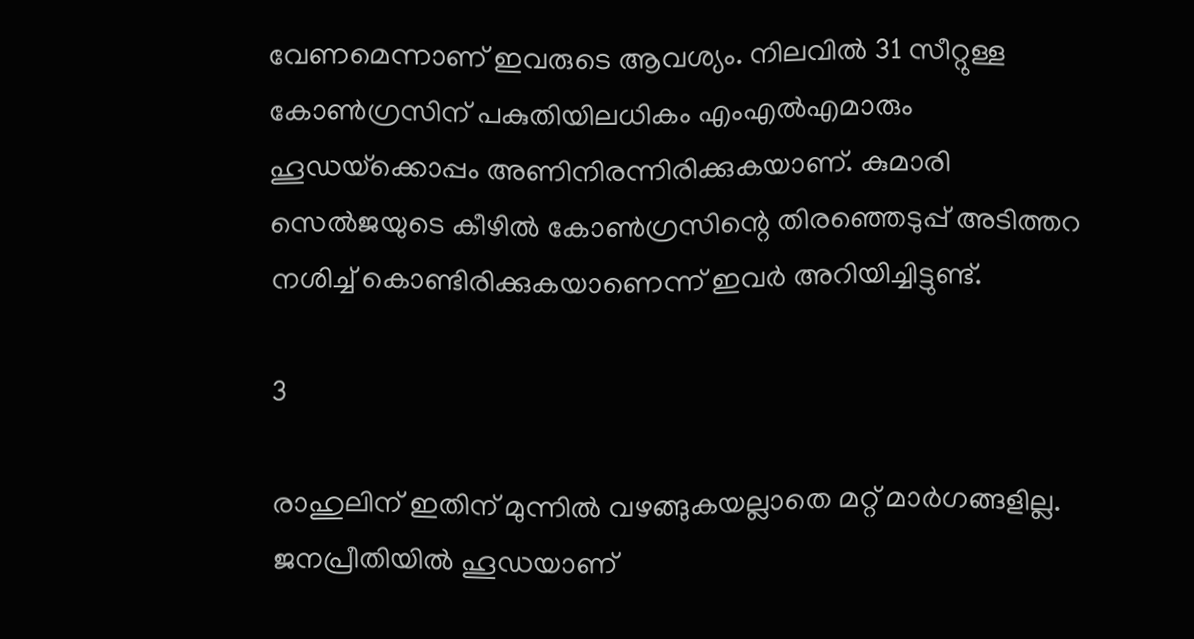വേണമെന്നാണ് ഇവരുടെ ആവശ്യം. നിലവില്‍ 31 സീറ്റുള്ള കോണ്‍ഗ്രസിന് പകുതിയിലധികം എംഎല്‍എമാരും ഹൂഡയ്‌ക്കൊപ്പം അണിനിരന്നിരിക്കുകയാണ്. കുമാരി സെല്‍ജയുടെ കീഴില്‍ കോണ്‍ഗ്രസിന്റെ തിരഞ്ഞെടുപ്പ് അടിത്തറ നശിച്ച് കൊണ്ടിരിക്കുകയാണെന്ന് ഇവര്‍ അറിയിച്ചിട്ടുണ്ട്.

3

രാഹുലിന് ഇതിന് മുന്നില്‍ വഴങ്ങുകയല്ലാതെ മറ്റ് മാര്‍ഗങ്ങളില്ല. ജനപ്രീതിയില്‍ ഹൂഡയാണ്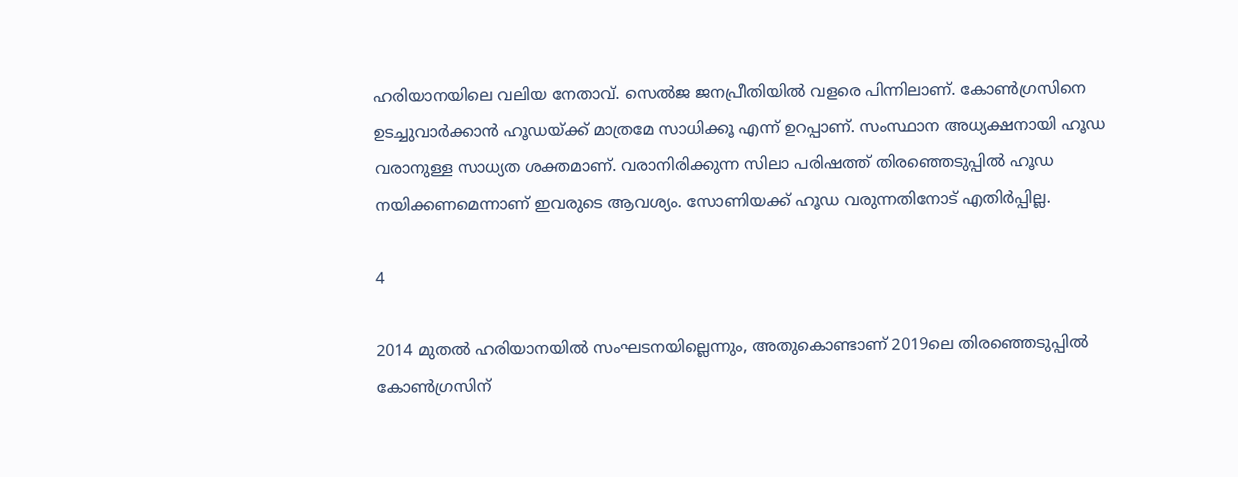ഹരിയാനയിലെ വലിയ നേതാവ്. സെല്‍ജ ജനപ്രീതിയില്‍ വളരെ പിന്നിലാണ്. കോണ്‍ഗ്രസിനെ ഉടച്ചുവാര്‍ക്കാന്‍ ഹൂഡയ്ക്ക് മാത്രമേ സാധിക്കൂ എന്ന് ഉറപ്പാണ്. സംസ്ഥാന അധ്യക്ഷനായി ഹൂഡ വരാനുള്ള സാധ്യത ശക്തമാണ്. വരാനിരിക്കുന്ന സിലാ പരിഷത്ത് തിരഞ്ഞെടുപ്പില്‍ ഹൂഡ നയിക്കണമെന്നാണ് ഇവരുടെ ആവശ്യം. സോണിയക്ക് ഹൂഡ വരുന്നതിനോട് എതിര്‍പ്പില്ല.

4

2014 മുതല്‍ ഹരിയാനയില്‍ സംഘടനയില്ലെന്നും, അതുകൊണ്ടാണ് 2019ലെ തിരഞ്ഞെടുപ്പില്‍ കോണ്‍ഗ്രസിന്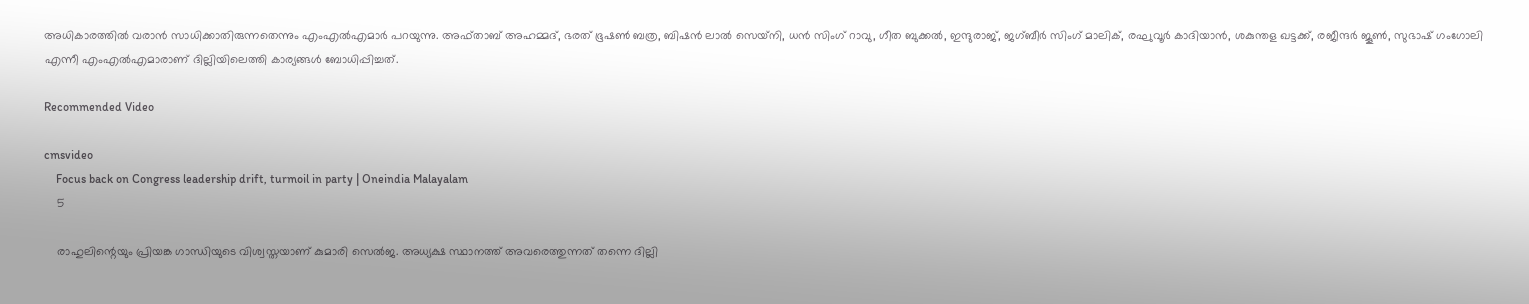അധികാരത്തില്‍ വരാന്‍ സാധിക്കാതിരുന്നതെന്നും എംഎല്‍എമാര്‍ പറയുന്നു. അഫ്താബ് അഹമ്മദ്, ഭരത് ഭൂഷണ്‍ ബത്ര, ബിഷന്‍ ലാല്‍ സെയ്‌നി, ധന്‍ സിംഗ് റാവു, ഗീത ബുക്കല്‍, ഇന്ദുരാജ്, ജഗ്ബീര്‍ സിംഗ് മാലിക്, രഘുവൂര്‍ കാദിയാന്‍, ശകുന്തള ഖട്ടക്ക്, രജീന്ദര്‍ ജൂണ്‍, സുഭാഷ് ഗംഗോലി എന്നീ എംഎല്‍എമാരാണ് ദില്ലിയിലെത്തി കാര്യങ്ങള്‍ ബോധിപ്പിച്ചത്.

Recommended Video

cmsvideo
    Focus back on Congress leadership drift, turmoil in party | Oneindia Malayalam
    5

    രാഹുലിന്റെയും പ്രിയങ്ക ഗാന്ധിയുടെ വിശ്വസ്തയാണ് കുമാരി സെല്‍ജ. അധ്യക്ഷ സ്ഥാനത്ത് അവരെത്തുന്നത് തന്നെ ദില്ലി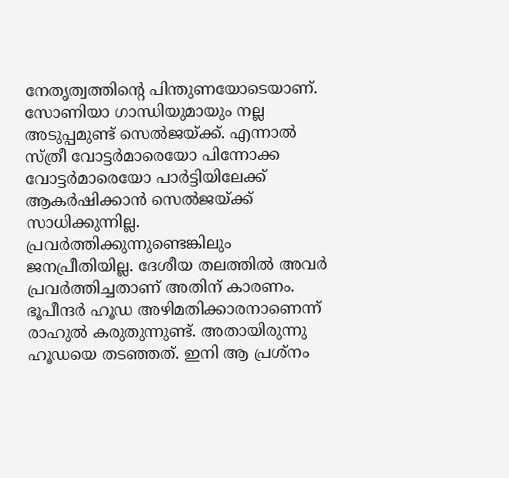നേതൃത്വത്തിന്റെ പിന്തുണയോടെയാണ്. സോണിയാ ഗാന്ധിയുമായും നല്ല അടുപ്പമുണ്ട് സെല്‍ജയ്ക്ക്. എന്നാല്‍ സ്ത്രീ വോട്ടര്‍മാരെയോ പിന്നോക്ക വോട്ടര്‍മാരെയോ പാര്‍ട്ടിയിലേക്ക് ആകര്‍ഷിക്കാന്‍ സെല്‍ജയ്ക്ക് സാധിക്കുന്നില്ല. പ്രവര്‍ത്തിക്കുന്നുണ്ടെങ്കിലും ജനപ്രീതിയില്ല. ദേശീയ തലത്തില്‍ അവര്‍ പ്രവര്‍ത്തിച്ചതാണ് അതിന് കാരണം. ഭൂപീന്ദര്‍ ഹൂഡ അഴിമതിക്കാരനാണെന്ന് രാഹുല്‍ കരുതുന്നുണ്ട്. അതായിരുന്നു ഹൂഡയെ തടഞ്ഞത്. ഇനി ആ പ്രശ്‌നം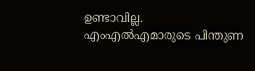ഉണ്ടാവില്ല. എംഎല്‍എമാരുടെ പിന്തുണ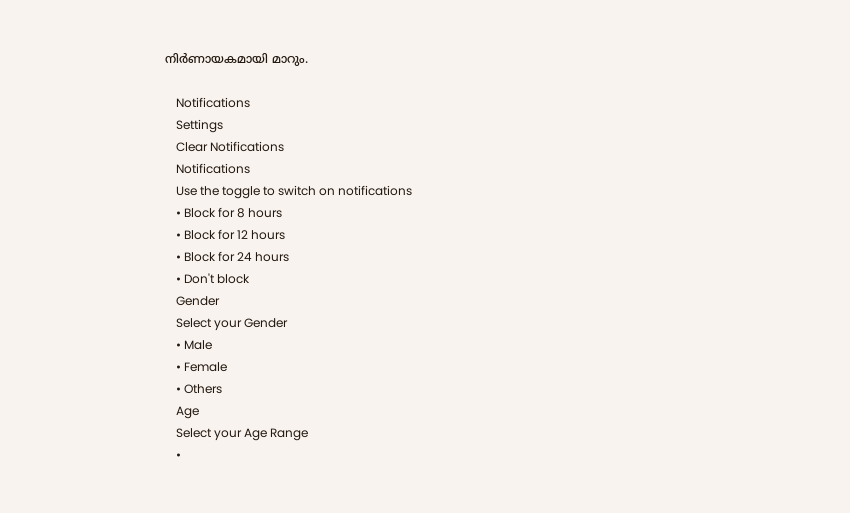നിര്‍ണായകമായി മാറും.

    Notifications
    Settings
    Clear Notifications
    Notifications
    Use the toggle to switch on notifications
    • Block for 8 hours
    • Block for 12 hours
    • Block for 24 hours
    • Don't block
    Gender
    Select your Gender
    • Male
    • Female
    • Others
    Age
    Select your Age Range
    •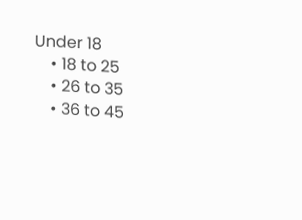Under 18
    • 18 to 25
    • 26 to 35
    • 36 to 45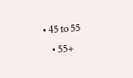• 45 to 55
    • 55+